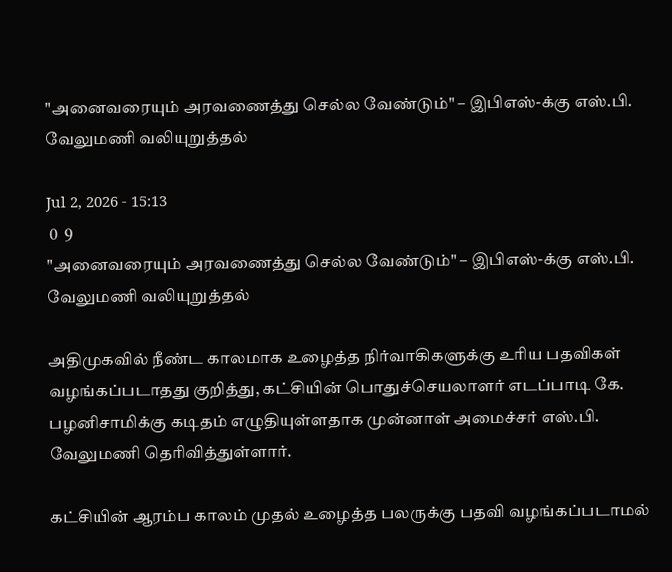"அனைவரையும் அரவணைத்து செல்ல வேண்டும்" – இபிஎஸ்-க்கு எஸ்.பி. வேலுமணி வலியுறுத்தல்

Jul 2, 2026 - 15:13
 0  9
"அனைவரையும் அரவணைத்து செல்ல வேண்டும்" – இபிஎஸ்-க்கு எஸ்.பி. வேலுமணி வலியுறுத்தல்

அதிமுகவில் நீண்ட காலமாக உழைத்த நிர்வாகிகளுக்கு உரிய பதவிகள் வழங்கப்படாதது குறித்து, கட்சியின் பொதுச்செயலாளர் எடப்பாடி கே. பழனிசாமிக்கு கடிதம் எழுதியுள்ளதாக முன்னாள் அமைச்சர் எஸ்.பி. வேலுமணி தெரிவித்துள்ளார்.

கட்சியின் ஆரம்ப காலம் முதல் உழைத்த பலருக்கு பதவி வழங்கப்படாமல்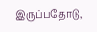இருப்பதோடு,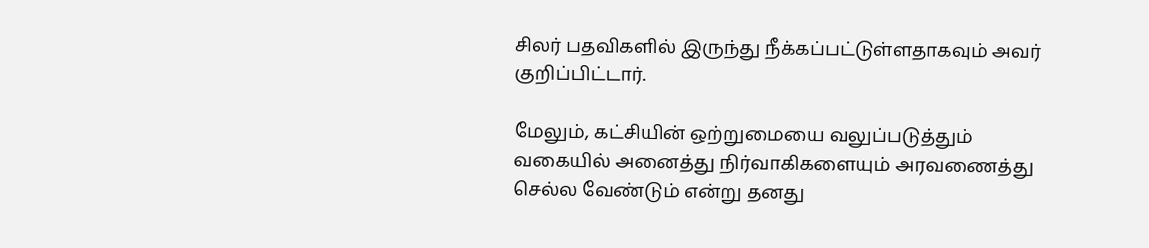சிலர் பதவிகளில் இருந்து நீக்கப்பட்டுள்ளதாகவும் அவர் குறிப்பிட்டார்.

மேலும், கட்சியின் ஒற்றுமையை வலுப்படுத்தும் வகையில் அனைத்து நிர்வாகிகளையும் அரவணைத்து செல்ல வேண்டும் என்று தனது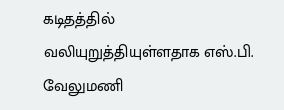கடிதத்தில் வலியுறுத்தியுள்ளதாக எஸ்.பி. வேலுமணி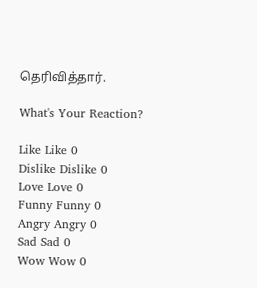தெரிவித்தார்.

What's Your Reaction?

Like Like 0
Dislike Dislike 0
Love Love 0
Funny Funny 0
Angry Angry 0
Sad Sad 0
Wow Wow 0